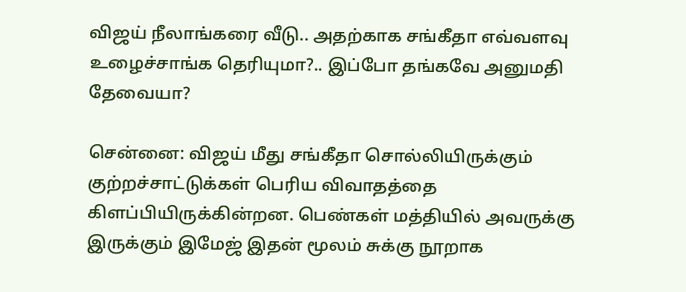விஜய் நீலாங்கரை வீடு.. அதற்காக சங்கீதா எவ்வளவு உழைச்சாங்க தெரியுமா?.. இப்போ தங்கவே அனுமதி தேவையா?

சென்னை: விஜய் மீது சங்கீதா சொல்லியிருக்கும் குற்றச்சாட்டுக்கள் பெரிய விவாதத்தை கிளப்பியிருக்கின்றன. பெண்கள் மத்தியில் அவருக்கு இருக்கும் இமேஜ் இதன் மூலம் சுக்கு நூறாக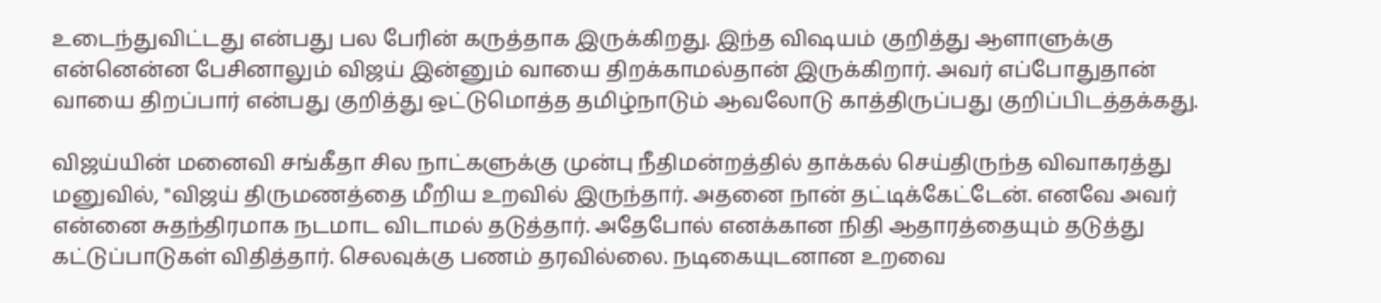உடைந்துவிட்டது என்பது பல பேரின் கருத்தாக இருக்கிறது. இந்த விஷயம் குறித்து ஆளாளுக்கு என்னென்ன பேசினாலும் விஜய் இன்னும் வாயை திறக்காமல்தான் இருக்கிறார். அவர் எப்போதுதான் வாயை திறப்பார் என்பது குறித்து ஒட்டுமொத்த தமிழ்நாடும் ஆவலோடு காத்திருப்பது குறிப்பிடத்தக்கது.

விஜய்யின் மனைவி சங்கீதா சில நாட்களுக்கு முன்பு நீதிமன்றத்தில் தாக்கல் செய்திருந்த விவாகரத்து மனுவில், "விஜய் திருமணத்தை மீறிய உறவில் இருந்தார். அதனை நான் தட்டிக்கேட்டேன். எனவே அவர் என்னை சுதந்திரமாக நடமாட விடாமல் தடுத்தார். அதேபோல் எனக்கான நிதி ஆதாரத்தையும் தடுத்து கட்டுப்பாடுகள் விதித்தார். செலவுக்கு பணம் தரவில்லை. நடிகையுடனான உறவை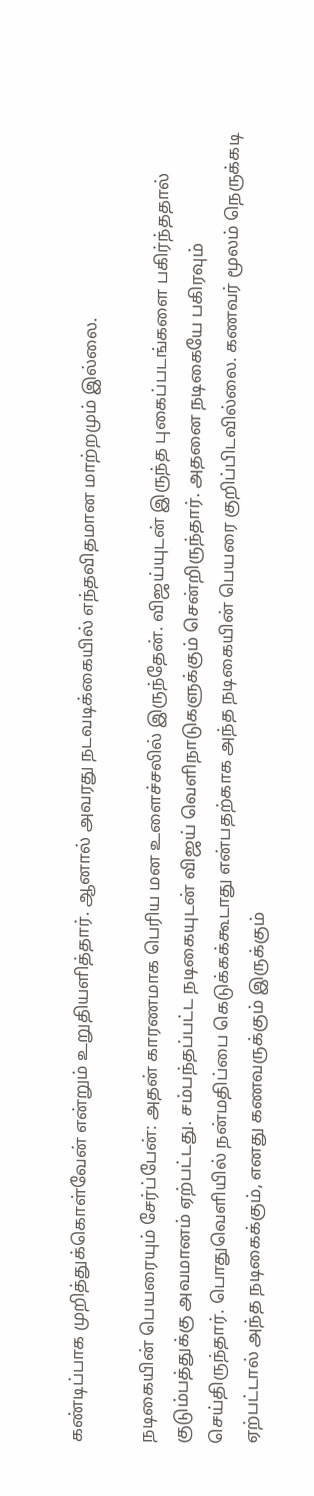கண்டிப்பாக முறித்துக்கொள்வேன் என்றும் உறுதியளித்தார். ஆனால் அவரது நடவடிக்கையில் எந்தவிதமான மாற்றமும் இல்லை.

நடிகையின் பெயரையும் சேர்ப்பேன்: அதன் காரணமாக பெரிய மன உளைச்சலில் இருந்தேன். விஜய்யுடன் இருந்த புகைப்படங்களை பகிர்ந்ததால் குடும்பத்துக்கு அவமானம் ஏற்பட்டது. சம்பந்தப்பட்ட நடிகையுடன் விஜய் வெளிநாடுகளுக்கும் சென்றிருந்தார். அதனை நடிகையே பகிரவும் செய்திருந்தார். பொதுவெளியில் நன்மதிப்பை கெடுக்கக்கூடாது என்பதற்காக அந்த நடிகையின் பெயரை குறிப்பிடவில்லை. கணவர் மூலம் நெருக்கடி ஏற்பட்டால் அந்த நடிகைக்கும், எனது கணவருக்கும் இருக்கும்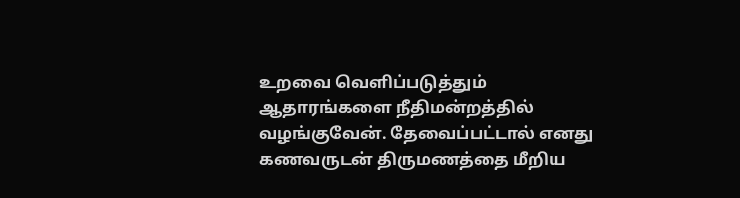உறவை வெளிப்படுத்தும் ஆதாரங்களை நீதிமன்றத்தில் வழங்குவேன். தேவைப்பட்டால் எனது கணவருடன் திருமணத்தை மீறிய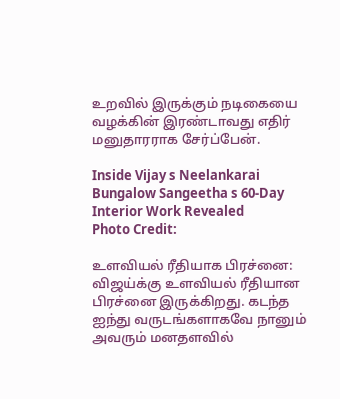உறவில் இருக்கும் நடிகையை வழக்கின் இரண்டாவது எதிர் மனுதாரராக சேர்ப்பேன்.

Inside Vijay s Neelankarai Bungalow Sangeetha s 60-Day Interior Work Revealed
Photo Credit:

உளவியல் ரீதியாக பிரச்னை: விஜய்க்கு உளவியல் ரீதியான பிரச்னை இருக்கிறது. கடந்த ஐந்து வருடங்களாகவே நானும் அவரும் மனதளவில்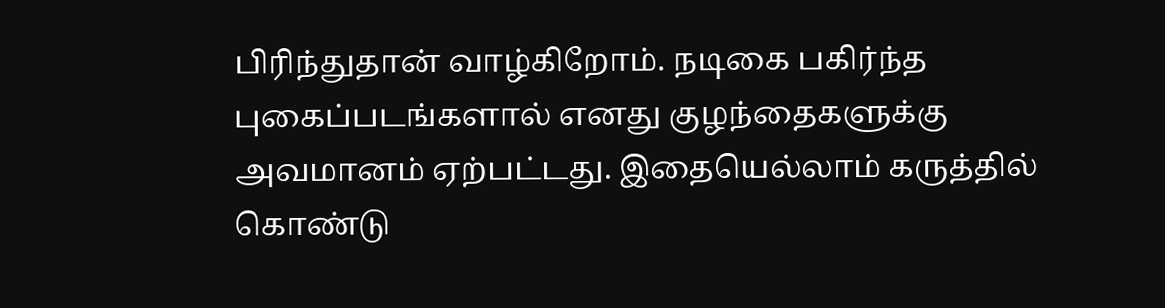பிரிந்துதான் வாழ்கிறோம். நடிகை பகிர்ந்த புகைப்படங்களால் எனது குழந்தைகளுக்கு அவமானம் ஏற்பட்டது. இதையெல்லாம் கருத்தில் கொண்டு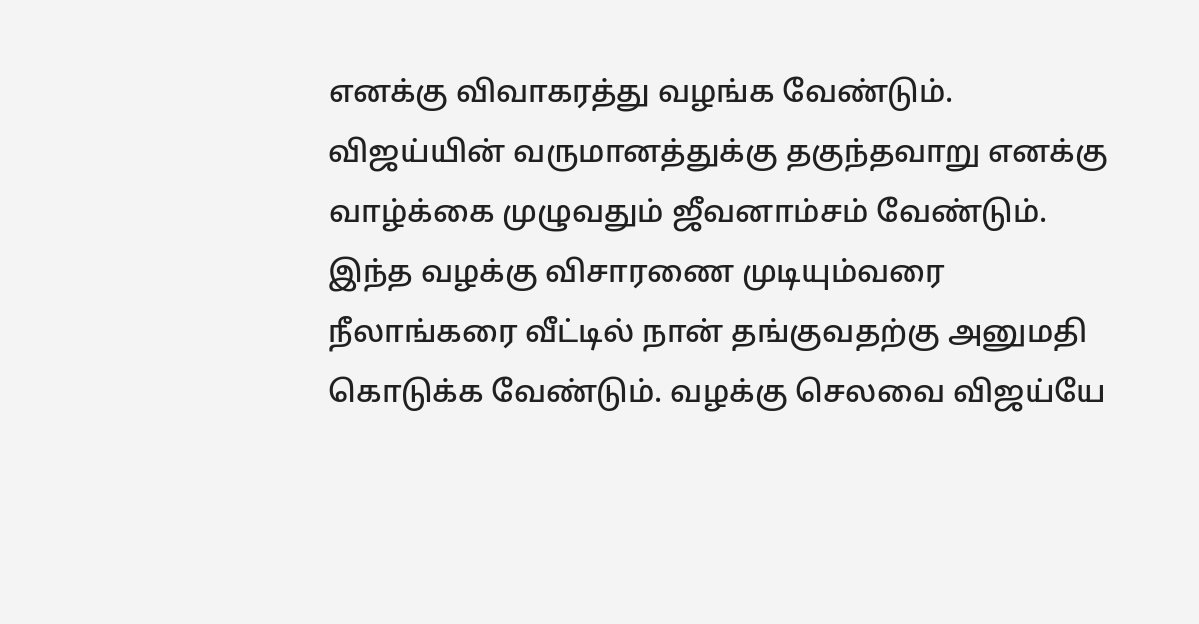எனக்கு விவாகரத்து வழங்க வேண்டும். விஜய்யின் வருமானத்துக்கு தகுந்தவாறு எனக்கு வாழ்க்கை முழுவதும் ஜீவனாம்சம் வேண்டும். இந்த வழக்கு விசாரணை முடியும்வரை நீலாங்கரை வீட்டில் நான் தங்குவதற்கு அனுமதி கொடுக்க வேண்டும். வழக்கு செலவை விஜய்யே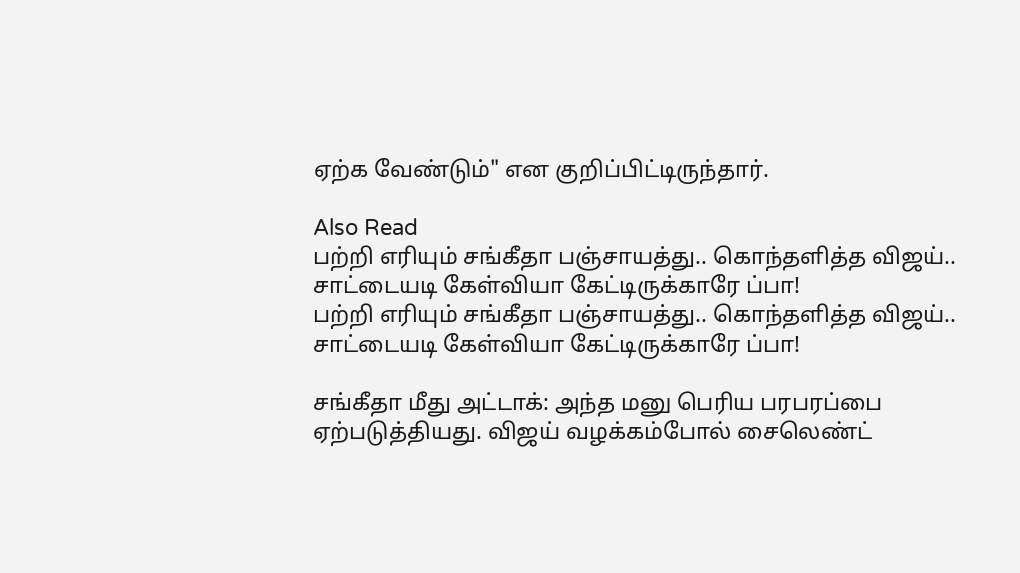ஏற்க வேண்டும்" என குறிப்பிட்டிருந்தார்.

Also Read
பற்றி எரியும் சங்கீதா பஞ்சாயத்து.. கொந்தளித்த விஜய்.. சாட்டையடி கேள்வியா கேட்டிருக்காரே ப்பா!
பற்றி எரியும் சங்கீதா பஞ்சாயத்து.. கொந்தளித்த விஜய்.. சாட்டையடி கேள்வியா கேட்டிருக்காரே ப்பா!

சங்கீதா மீது அட்டாக்: அந்த மனு பெரிய பரபரப்பை ஏற்படுத்தியது. விஜய் வழக்கம்போல் சைலெண்ட்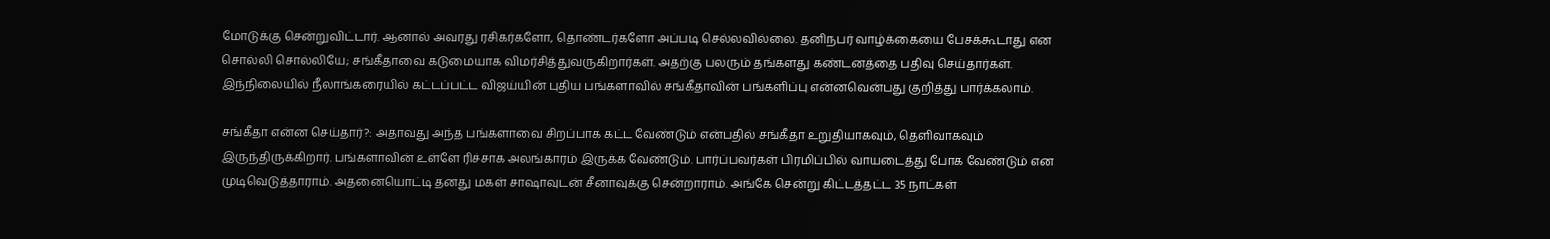மோடுக்கு சென்றுவிட்டார். ஆனால் அவரது ரசிகர்களோ, தொண்டர்களோ அப்படி செல்லவில்லை. தனிநபர் வாழ்க்கையை பேசக்கூடாது என சொல்லி சொல்லியே; சங்கீதாவை கடுமையாக விமர்சித்துவருகிறார்கள். அதற்கு பலரும் தங்களது கண்டனத்தை பதிவு செய்தார்கள். இந்நிலையில் நீலாங்கரையில் கட்டப்பட்ட விஜய்யின் புதிய பங்களாவில் சங்கீதாவின் பங்களிப்பு என்னவென்பது குறித்து பார்க்கலாம்.

சங்கீதா என்ன செய்தார்?: அதாவது அந்த பங்களாவை சிறப்பாக கட்ட வேண்டும் என்பதில் சங்கீதா உறுதியாகவும், தெளிவாகவும் இருந்திருக்கிறார். பங்களாவின் உள்ளே ரிச்சாக அலங்காரம் இருக்க வேண்டும். பார்ப்பவர்கள் பிரமிப்பில் வாயடைத்து போக வேண்டும் என முடிவெடுத்தாராம். அதனையொட்டி தனது மகள் சாஷாவுடன் சீனாவுக்கு சென்றாராம். அங்கே சென்று கிட்டத்தட்ட 35 நாட்கள்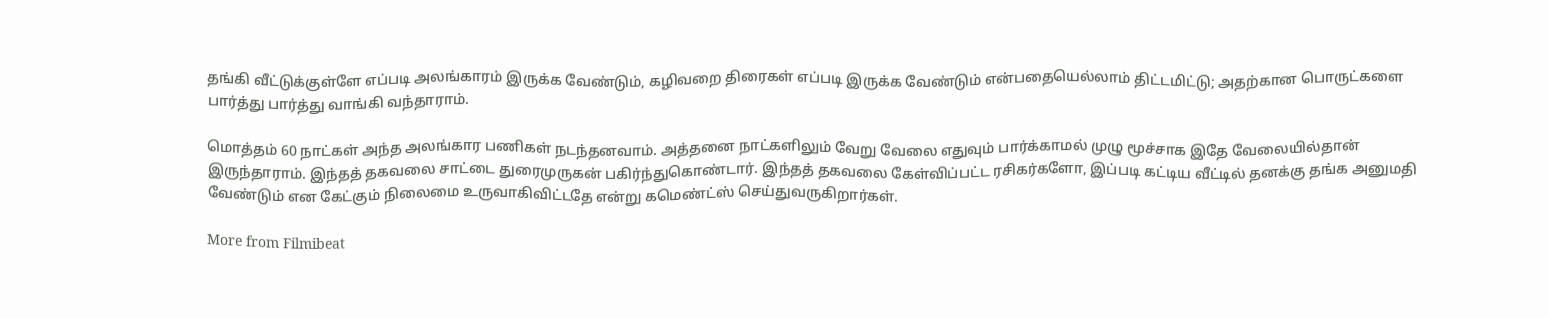தங்கி வீட்டுக்குள்ளே எப்படி அலங்காரம் இருக்க வேண்டும், கழிவறை திரைகள் எப்படி இருக்க வேண்டும் என்பதையெல்லாம் திட்டமிட்டு; அதற்கான பொருட்களை பார்த்து பார்த்து வாங்கி வந்தாராம்.

மொத்தம் 60 நாட்கள் அந்த அலங்கார பணிகள் நடந்தனவாம். அத்தனை நாட்களிலும் வேறு வேலை எதுவும் பார்க்காமல் முழு மூச்சாக இதே வேலையில்தான் இருந்தாராம். இந்தத் தகவலை சாட்டை துரைமுருகன் பகிர்ந்துகொண்டார். இந்தத் தகவலை கேள்விப்பட்ட ரசிகர்களோ, இப்படி கட்டிய வீட்டில் தனக்கு தங்க அனுமதி வேண்டும் என கேட்கும் நிலைமை உருவாகிவிட்டதே என்று கமெண்ட்ஸ் செய்துவருகிறார்கள்.

More from Filmibeat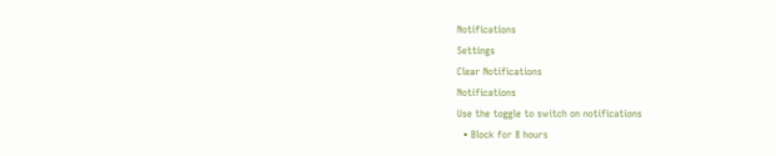Notifications
Settings
Clear Notifications
Notifications
Use the toggle to switch on notifications
  • Block for 8 hours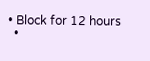• Block for 12 hours
  •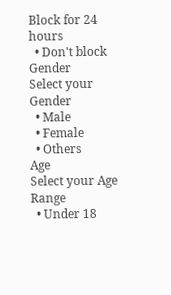Block for 24 hours
  • Don't block
Gender
Select your Gender
  • Male
  • Female
  • Others
Age
Select your Age Range
  • Under 18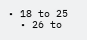• 18 to 25
  • 26 to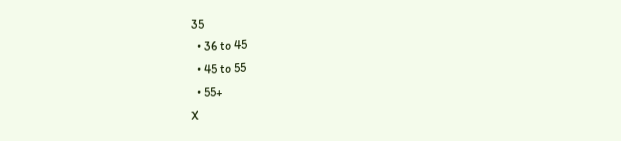35
  • 36 to 45
  • 45 to 55
  • 55+
X